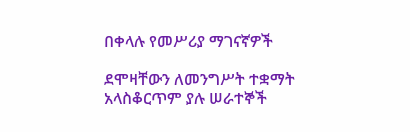በቀላሉ የመሥሪያ ማገናኛዎች

ደሞዛቸውን ለመንግሥት ተቋማት አላስቆርጥም ያሉ ሠራተኞች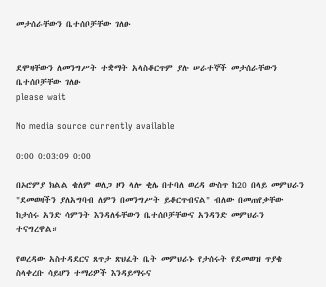መታሰራቸውን ቤተሰቦቻቸው ገለፁ


ደሞዛቸውን ለመንግሥት ተቋማት አላስቆርጥም ያሉ ሠራተኞች መታሰራቸውን ቤተሰቦቻቸው ገለፁ
please wait

No media source currently available

0:00 0:03:09 0:00

በኦሮምያ ክልል ቄለም ወለጋ ዞን ላሎ ቂሌ በተባለ ወረዳ ውስጥ ከ20 በላይ መምህራን "ደመወዛችን ያለአግባብ ለምን በመንግሥት ይቆርጥብናል" ብለው በመጠየቃቸው ከታሰሩ አንድ ሳምንት እንዳለፋቸውን ቤተሰቦቻቸውና አንዳንድ መምህራን ተናግረዋል።

የወረዳው አስተዳደርና ጸጥታ ጽህፈት ቤት መምህራኑ የታሰሩት የደመወዝ ጥያቄ ስላቀረቡ ሳይሆን ተማሪዎች እንዳይማሩና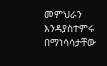መምህራን እንዳያስተምሩ በማነሳሳታቸው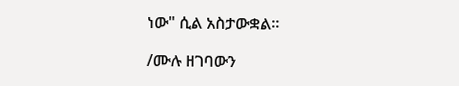ነው" ሲል አስታውቋል።

/ሙሉ ዘገባውን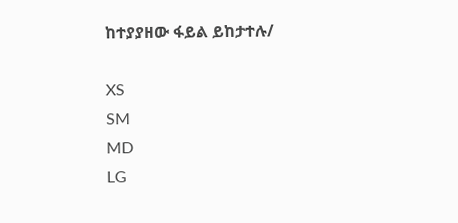ከተያያዘው ፋይል ይከታተሉ/

XS
SM
MD
LG